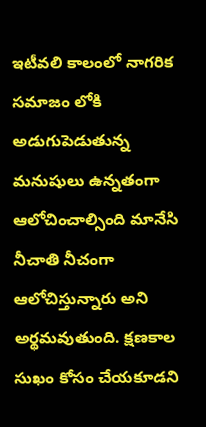ఇటీవలి కాలంలో నాగరిక సమాజం లోకి అడుగుపెడుతున్న మనుషులు ఉన్నతంగా ఆలోచించాల్సింది మానేసి  నీచాతి నీచంగా ఆలోచిస్తున్నారు అని అర్థమవుతుంది. క్షణకాల సుఖం కోసం చేయకూడని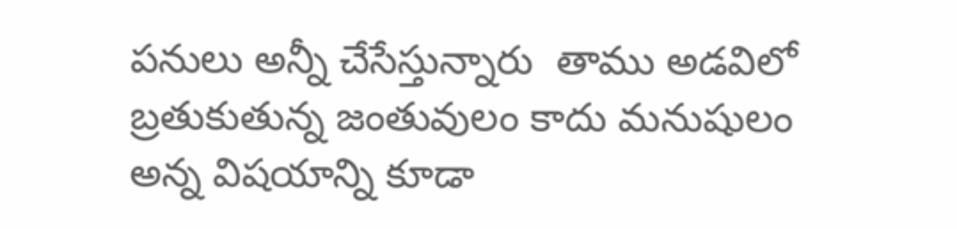పనులు అన్నీ చేసేస్తున్నారు  తాము అడవిలో బ్రతుకుతున్న జంతువులం కాదు మనుషులం అన్న విషయాన్ని కూడా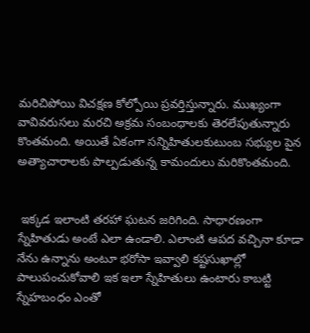మరిచిపోయి విచక్షణ కోల్పోయి ప్రవర్తిస్తున్నారు. ముఖ్యంగా వావివరుసలు మరచి అక్రమ సంబంధాలకు తెరలేపుతున్నారు కొంతమంది. అయితే ఏకంగా సన్నిహితులకుటుంబ సభ్యుల పైన అత్యాచారాలకు పాల్పడుతున్న కామందులు మరికొంతమంది.


 ఇక్కడ ఇలాంటి తరహా ఘటన జరిగింది. సాధారణంగా స్నేహితుడు అంటే ఎలా ఉండాలి. ఎలాంటి ఆపద వచ్చినా కూడా నేను ఉన్నాను అంటూ భరోసా ఇవ్వాలి కష్టసుఖాల్లో పాలుపంచుకోవాలి ఇక ఇలా స్నేహితులు ఉంటారు కాబట్టి స్నేహబంధం ఎంతో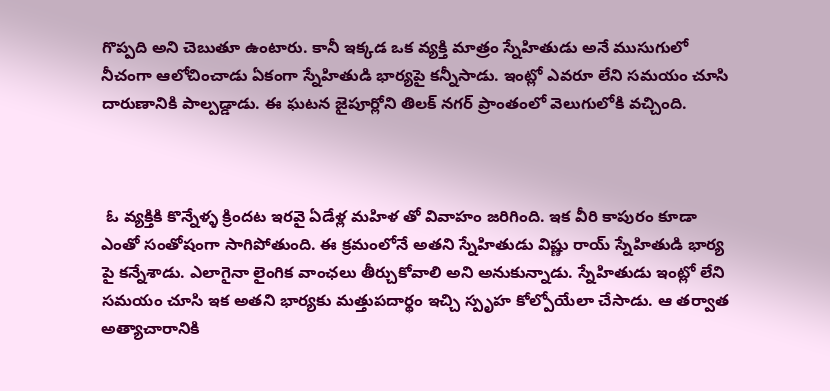గొప్పది అని చెబుతూ ఉంటారు. కానీ ఇక్కడ ఒక వ్యక్తి మాత్రం స్నేహితుడు అనే ముసుగులో నీచంగా ఆలోచించాడు ఏకంగా స్నేహితుడి భార్యపై కన్నీసాడు. ఇంట్లో ఎవరూ లేని సమయం చూసి దారుణానికి పాల్పడ్డాడు. ఈ ఘటన జైపూర్లోని తిలక్ నగర్ ప్రాంతంలో వెలుగులోకి వచ్చింది.



 ఓ వ్యక్తికి కొన్నేళ్ళ క్రిందట ఇరవై ఏడేళ్ల మహిళ తో వివాహం జరిగింది. ఇక వీరి కాపురం కూడా ఎంతో సంతోషంగా సాగిపోతుంది. ఈ క్రమంలోనే అతని స్నేహితుడు విష్ణు రాయ్ స్నేహితుడి భార్య పై కన్నేశాడు. ఎలాగైనా లైంగిక వాంఛలు తీర్చుకోవాలి అని అనుకున్నాడు. స్నేహితుడు ఇంట్లో లేని సమయం చూసి ఇక అతని భార్యకు మత్తుపదార్థం ఇచ్చి స్పృహ కోల్పోయేలా చేసాడు. ఆ తర్వాత అత్యాచారానికి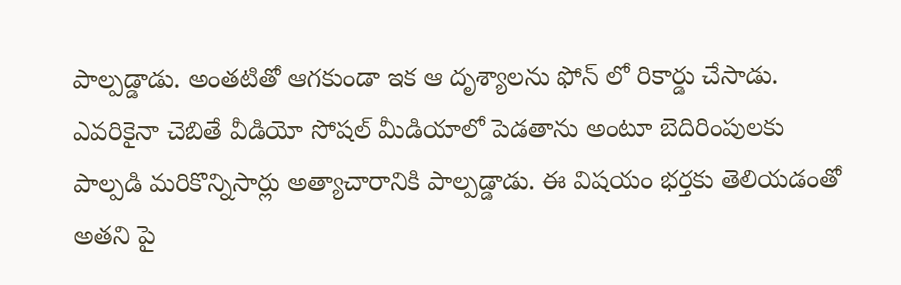పాల్పడ్డాడు. అంతటితో ఆగకుండా ఇక ఆ దృశ్యాలను ఫోన్ లో రికార్డు చేసాడు. ఎవరికైనా చెబితే వీడియో సోషల్ మీడియాలో పెడతాను అంటూ బెదిరింపులకు పాల్పడి మరికొన్నిసార్లు అత్యాచారానికి పాల్పడ్డాడు. ఈ విషయం భర్తకు తెలియడంతో అతని పై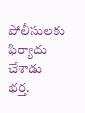పోలీసులకు ఫిర్యాదు చేశాడు భర్త.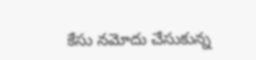కేసు నమోదు చేసుకున్న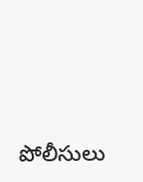పోలీసులు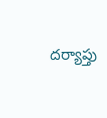దర్యాప్తు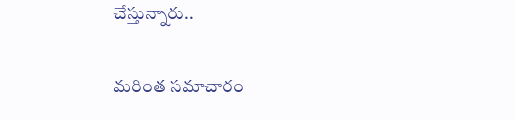చేస్తున్నారు..

మరింత సమాచారం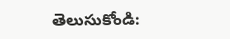తెలుసుకోండి: